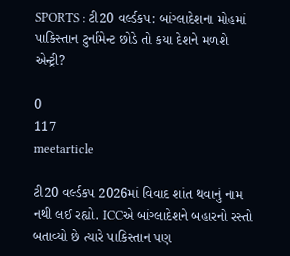SPORTS : ટી20 વર્લ્ડકપ: બાંગ્લાદેશના મોહમાં પાકિસ્તાન ટુર્નામેન્ટ છોડે તો કયા દેશને મળશે એન્ટ્રી?

0
117
meetarticle

ટી20 વર્લ્ડકપ 2026માં વિવાદ શાંત થવાનું નામ નથી લઈ રહ્યો. ICCએ બાંગ્લાદેશને બહારનો રસ્તો બતાવ્યો છે ત્યારે પાકિસ્તાન પણ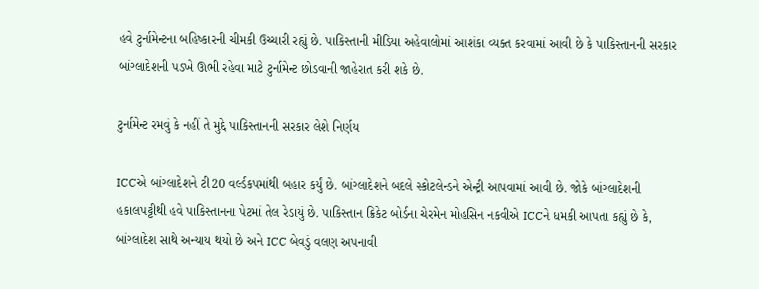હવે ટુર્નામેન્ટના બહિષ્કારની ચીમકી ઉચ્ચારી રહ્યું છે. પાકિસ્તાની મીડિયા અહેવાલોમાં આશંકા વ્યક્ત કરવામાં આવી છે કે પાકિસ્તાનની સરકાર બાંગ્લાદેશની પડખે ઊભી રહેવા માટે ટુર્નામેન્ટ છોડવાની જાહેરાત કરી શકે છે.

ટુર્નામેન્ટ રમવું કે નહીં તે મુદ્દે પાકિસ્તાનની સરકાર લેશે નિર્ણય

ICCએ બાંગ્લાદેશને ટી20 વર્લ્ડકપમાંથી બહાર કર્યું છે. બાંગ્લાદેશને બદલે સ્કોટલેન્ડને એન્ટ્રી આપવામાં આવી છે. જોકે બાંગ્લાદેશની હકાલપટ્ટીથી હવે પાકિસ્તાનના પેટમાં તેલ રેડાયું છે. પાકિસ્તાન ક્રિકેટ બોર્ડના ચેરમેન મોહસિન નકવીએ ICCને ધમકી આપતા કહ્યું છે કે, બાંગ્લાદેશ સાથે અન્યાય થયો છે અને ICC બેવડું વલણ અપનાવી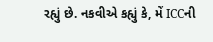રહ્યું છે. નકવીએ કહ્યું કે, મેં ICCની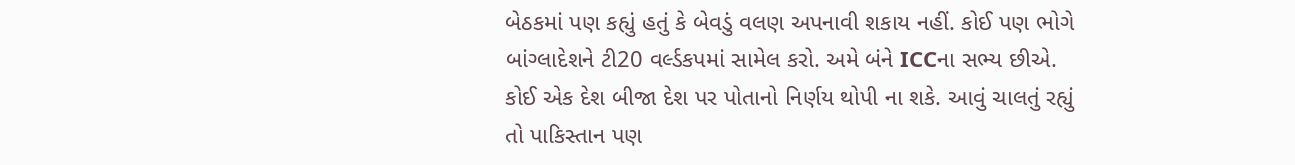બેઠકમાં પણ કહ્યું હતું કે બેવડું વલણ અપનાવી શકાય નહીં. કોઈ પણ ભોગે બાંગ્લાદેશને ટી20 વર્લ્ડકપમાં સામેલ કરો. અમે બંને ICCના સભ્ય છીએ. કોઈ એક દેશ બીજા દેશ પર પોતાનો નિર્ણય થોપી ના શકે. આવું ચાલતું રહ્યું તો પાકિસ્તાન પણ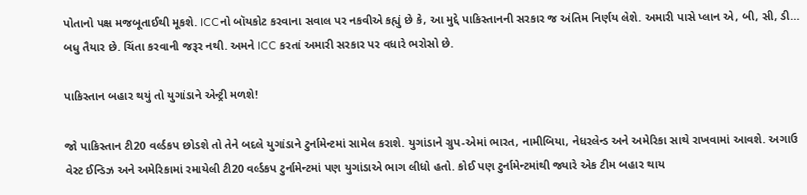પોતાનો પક્ષ મજબૂતાઈથી મૂકશે. ICCનો બૉયકોટ કરવાના સવાલ પર નકવીએ કહ્યું છે કે, આ મુદ્દે પાકિસ્તાનની સરકાર જ અંતિમ નિર્ણય લેશે. અમારી પાસે પ્લાન એ, બી, સી, ડી… બધુ તૈયાર છે. ચિંતા કરવાની જરૂર નથી. અમને ICC કરતાં અમારી સરકાર પર વધારે ભરોસો છે.

પાકિસ્તાન બહાર થયું તો યુગાંડાને એન્ટ્રી મળશે!

જો પાકિસ્તાન ટી20 વર્લ્ડકપ છોડશે તો તેને બદલે યુગાંડાને ટુર્નામેન્ટમાં સામેલ કરાશે. યુગાંડાને ગ્રુપ-એમાં ભારત, નામીબિયા, નેધરલેન્ડ અને અમેરિકા સાથે રાખવામાં આવશે. અગાઉ વેસ્ટ ઈન્ડિઝ અને અમેરિકામાં રમાયેલી ટી20 વર્લ્ડકપ ટુર્નામેન્ટમાં પણ યુગાંડાએ ભાગ લીધો હતો. કોઈ પણ ટુર્નામેન્ટમાંથી જ્યારે એક ટીમ બહાર થાય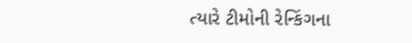ત્યારે ટીમોની રેન્કિંગના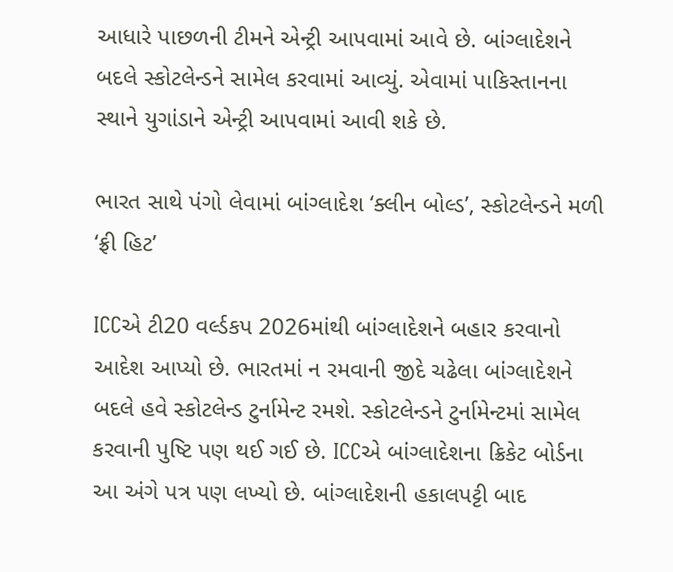આધારે પાછળની ટીમને એન્ટ્રી આપવામાં આવે છે. બાંગ્લાદેશને બદલે સ્કોટલેન્ડને સામેલ કરવામાં આવ્યું. એવામાં પાકિસ્તાનના સ્થાને યુગાંડાને એન્ટ્રી આપવામાં આવી શકે છે.

ભારત સાથે પંગો લેવામાં બાંગ્લાદેશ ‘ક્લીન બોલ્ડ’, સ્કોટલેન્ડને મળી ‘ફ્રી હિટ’

ICCએ ટી20 વર્લ્ડકપ 2026માંથી બાંગ્લાદેશને બહાર કરવાનો આદેશ આપ્યો છે. ભારતમાં ન રમવાની જીદે ચઢેલા બાંગ્લાદેશને બદલે હવે સ્કોટલેન્ડ ટુર્નામેન્ટ રમશે. સ્કોટલેન્ડને ટુર્નામેન્ટમાં સામેલ કરવાની પુષ્ટિ પણ થઈ ગઈ છે. ICCએ બાંગ્લાદેશના ક્રિકેટ બોર્ડના આ અંગે પત્ર પણ લખ્યો છે. બાંગ્લાદેશની હકાલપટ્ટી બાદ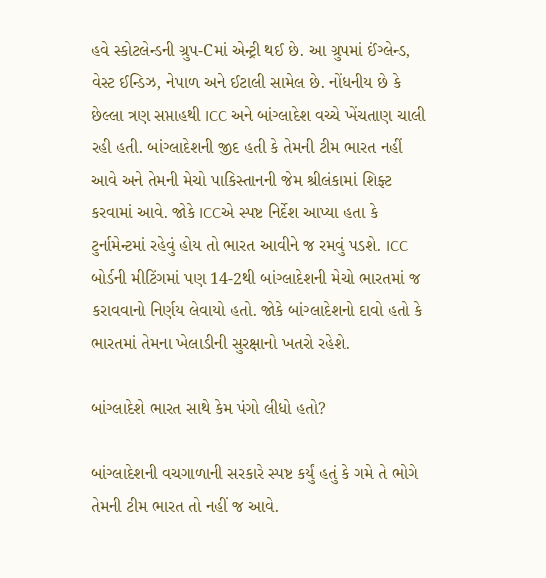હવે સ્કોટલેન્ડની ગ્રુપ-Cમાં એન્ટ્રી થઈ છે. આ ગ્રુપમાં ઈંગ્લેન્ડ, વેસ્ટ ઈન્ડિઝ, નેપાળ અને ઈટાલી સામેલ છે. નોંધનીય છે કે છેલ્લા ત્રણ સપ્તાહથી ICC અને બાંગ્લાદેશ વચ્ચે ખેંચતાણ ચાલી રહી હતી. બાંગ્લાદેશની જીદ હતી કે તેમની ટીમ ભારત નહીં આવે અને તેમની મેચો પાકિસ્તાનની જેમ શ્રીલંકામાં શિફ્ટ કરવામાં આવે. જોકે ICCએ સ્પષ્ટ નિર્દેશ આપ્યા હતા કે ટુર્નામેન્ટમાં રહેવું હોય તો ભારત આવીને જ રમવું પડશે. ICC બોર્ડની મીટિંગમાં પણ 14-2થી બાંગ્લાદેશની મેચો ભારતમાં જ કરાવવાનો નિર્ણય લેવાયો હતો. જોકે બાંગ્લાદેશનો દાવો હતો કે ભારતમાં તેમના ખેલાડીની સુરક્ષાનો ખતરો રહેશે.

બાંગ્લાદેશે ભારત સાથે કેમ પંગો લીધો હતો?

બાંગ્લાદેશની વચગાળાની સરકારે સ્પષ્ટ કર્યું હતું કે ગમે તે ભોગે તેમની ટીમ ભારત તો નહીં જ આવે.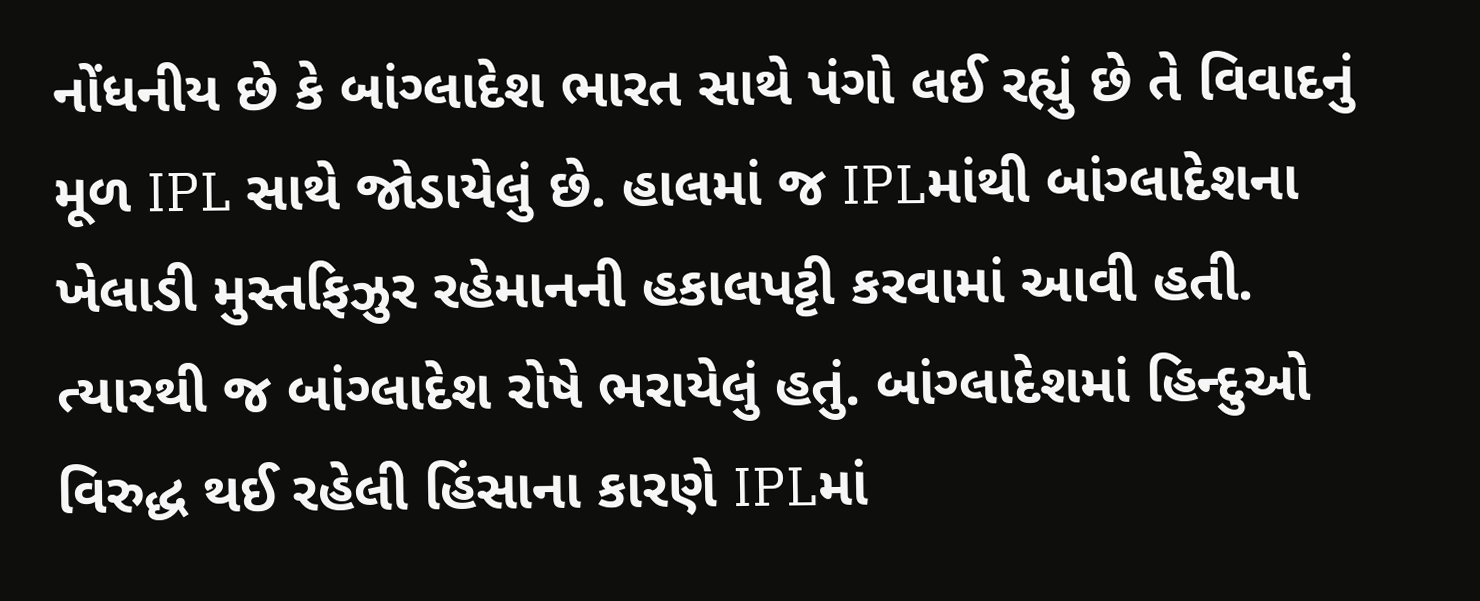નોંધનીય છે કે બાંગ્લાદેશ ભારત સાથે પંગો લઈ રહ્યું છે તે વિવાદનું મૂળ IPL સાથે જોડાયેલું છે. હાલમાં જ IPLમાંથી બાંગ્લાદેશના ખેલાડી મુસ્તફિઝુર રહેમાનની હકાલપટ્ટી કરવામાં આવી હતી. ત્યારથી જ બાંગ્લાદેશ રોષે ભરાયેલું હતું. બાંગ્લાદેશમાં હિન્દુઓ વિરુદ્ધ થઈ રહેલી હિંસાના કારણે IPLમાં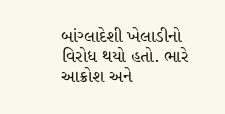બાંગ્લાદેશી ખેલાડીનો વિરોધ થયો હતો. ભારે આક્રોશ અને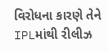વિરોધના કારણે તેને IPLમાંથી રીલીઝ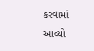કરવામાં આવ્યો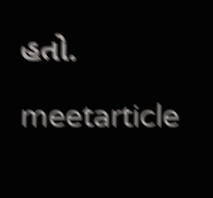હતો.

meetarticle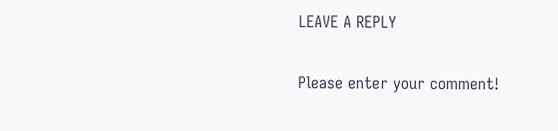LEAVE A REPLY

Please enter your comment!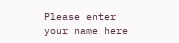Please enter your name here